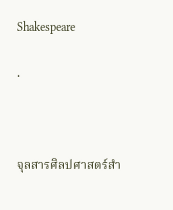Shakespeare

.



จุลสารศิลปศาสตร์สำ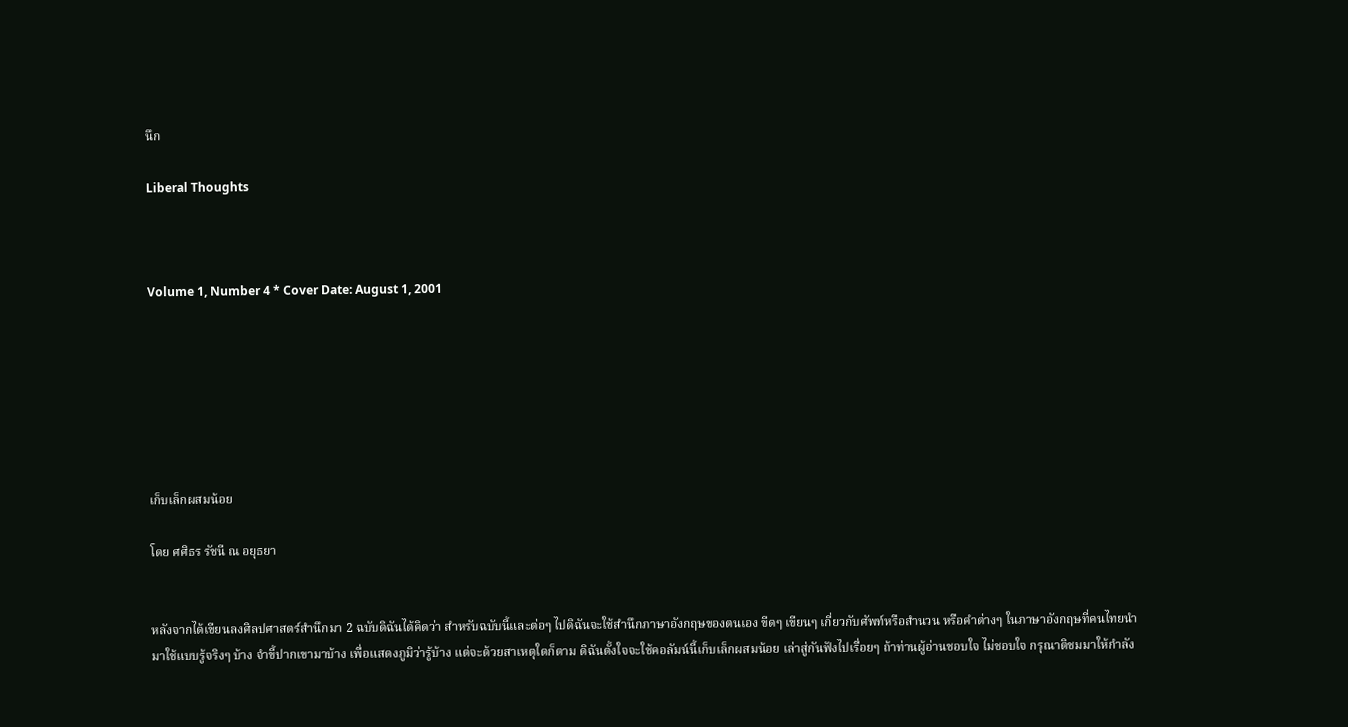นึก

Liberal Thoughts



Volume 1, Number 4 * Cover Date: August 1, 2001







เก็บเล็กผสมน้อย

โดย ศศิธร รัชนี ณ อยุธยา


หลังจากได้เขียนลงศิลปศาสตร์สำนึกมา 2 ฉบับดิฉันได้คิดว่า สำหรับฉบับนี้และต่อๆ ไปดิฉันจะใช้สำนึกภาษาอังกฤษของตนเอง ขีดๆ เขียนๆ เกี่ยวกับศัพท์หรือสำนวน หรือคำต่างๆ ในภาษาอังกฤษที่คนไทยนำมาใช้แบบรู้จริงๆ บ้าง จำขี้ปากเขามาบ้าง เพื่อแสดงภูมิว่ารู้บ้าง แต่จะด้วยสาเหตุใดก็ตาม ดิฉันตั้งใจจะใช้คอลัมน์นี้เก็บเล็กผสมน้อย เล่าสู่กันฟังไปเรื่อยๆ ถ้าท่านผู้อ่านชอบใจ ไม่ชอบใจ กรุณาติชมมาให้กำลัง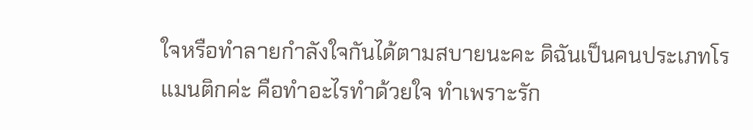ใจหรือทำลายกำลังใจกันได้ตามสบายนะคะ ดิฉันเป็นคนประเภทโรแมนติกค่ะ คือทำอะไรทำด้วยใจ ทำเพราะรัก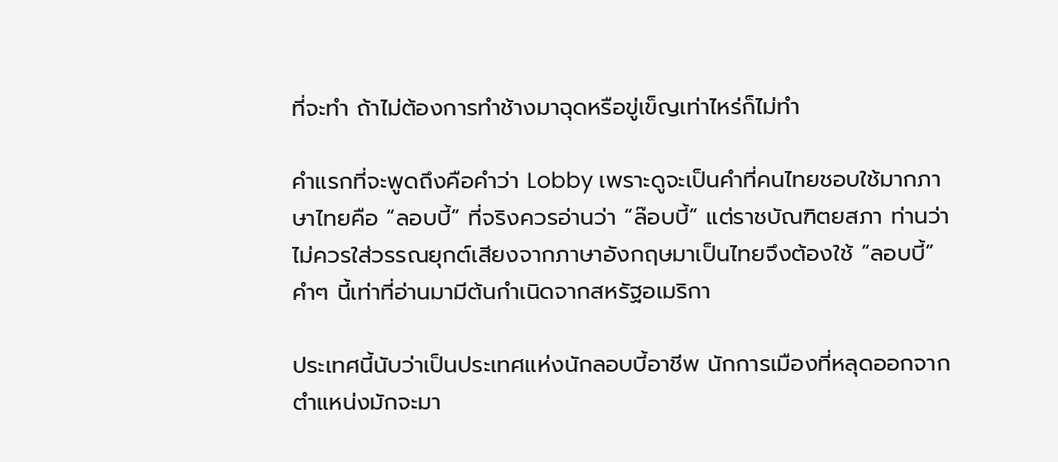ที่จะทำ ถ้าไม่ต้องการทำช้างมาฉุดหรือขู่เข็ญเท่าไหร่ก็ไม่ทำ

คำแรกที่จะพูดถึงคือคำว่า Lobby เพราะดูจะเป็นคำที่คนไทยชอบใช้มากภาษาไทยคือ “ลอบบี้” ที่จริงควรอ่านว่า “ล๊อบบี้” แต่ราชบัณฑิตยสภา ท่านว่าไม่ควรใส่วรรณยุกต์เสียงจากภาษาอังกฤษมาเป็นไทยจึงต้องใช้ “ลอบบี้” คำๆ นี้เท่าที่อ่านมามีต้นกำเนิดจากสหรัฐอเมริกา

ประเทศนี้นับว่าเป็นประเทศแห่งนักลอบบี้อาชีพ นักการเมืองที่หลุดออกจากตำแหน่งมักจะมา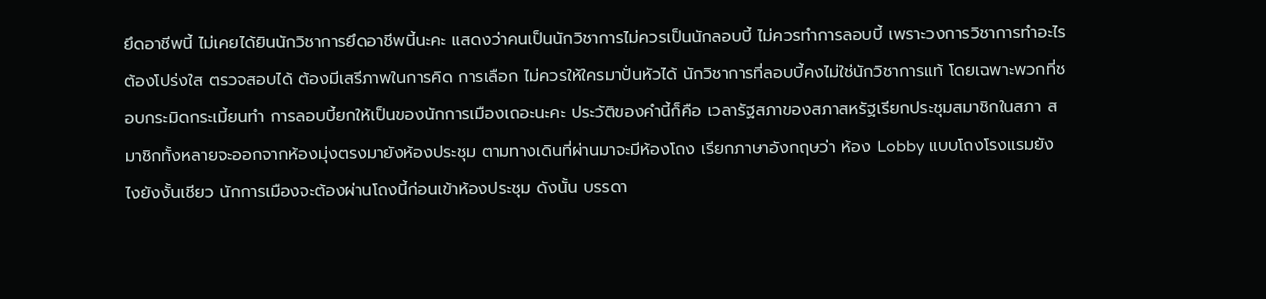ยึดอาชีพนี้ ไม่เคยได้ยินนักวิชาการยึดอาชีพนี้นะคะ แสดงว่าคนเป็นนักวิชาการไม่ควรเป็นนักลอบบี้ ไม่ควรทำการลอบบี้ เพราะวงการวิชาการทำอะไรต้องโปร่งใส ตรวจสอบได้ ต้องมีเสรีภาพในการคิด การเลือก ไม่ควรให้ใครมาปั่นหัวได้ นักวิชาการที่ลอบบี้คงไม่ใช่นักวิชาการแท้ โดยเฉพาะพวกที่ชอบกระมิดกระเมี้ยนทำ การลอบบี้ยกให้เป็นของนักการเมืองเถอะนะคะ ประวัติของคำนี้ก็คือ เวลารัฐสภาของสภาสหรัฐเรียกประชุมสมาชิกในสภา สมาชิกทั้งหลายจะออกจากห้องมุ่งตรงมายังห้องประชุม ตามทางเดินที่ผ่านมาจะมีห้องโถง เรียกภาษาอังกฤษว่า ห้อง Lobby แบบโถงโรงแรมยังไงยังงั้นเชียว นักการเมืองจะต้องผ่านโถงนี้ก่อนเข้าห้องประชุม ดังนั้น บรรดา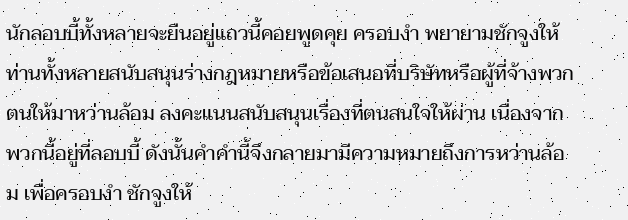นักลอบบี้ทั้งหลายจะยืนอยู่แถวนี้คอยพูดคุย ครอบงำ พยายามชักจูงให้ท่านทั้งหลายสนับสนุนร่างกฎหมายหรือข้อเสนอที่บริษัทหรือผู้ที่จ้างพวกตนให้มาหว่านล้อม ลงคะแนนสนับสนุนเรื่องที่ตนสนใจให้ผ่าน เนื่องจากพวกนี้อยู่ที่ลอบบี้ ดังนั้นคำคำนี้จึงกลายมามีความหมายถึงการหว่านล้อม เพื่อครอบงำ ชักจูงให้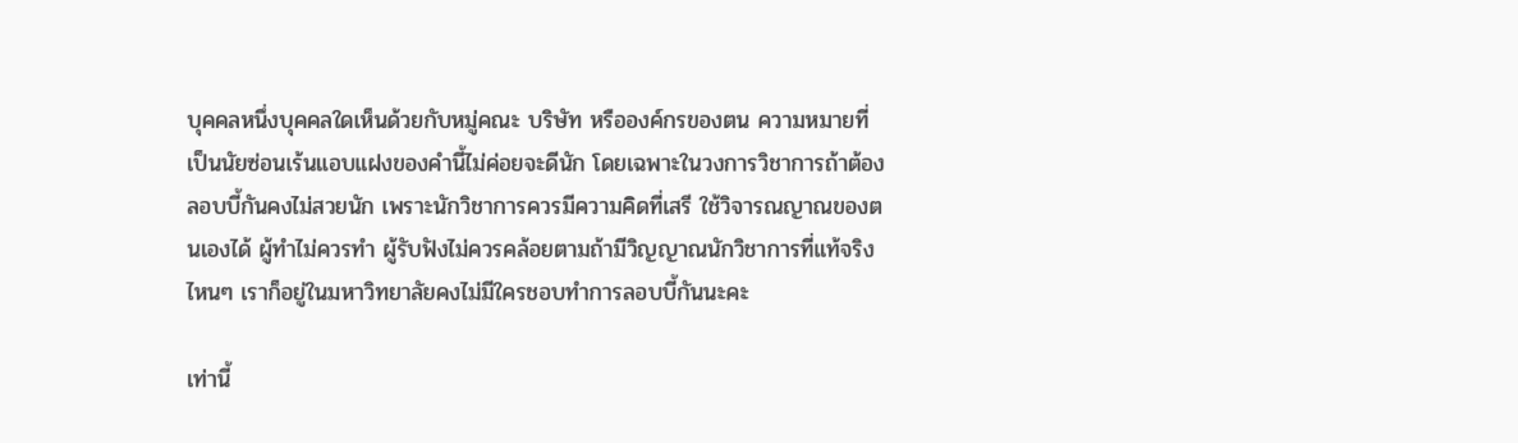บุคคลหนึ่งบุคคลใดเห็นด้วยกับหมู่คณะ บริษัท หรือองค์กรของตน ความหมายที่เป็นนัยซ่อนเร้นแอบแฝงของคำนี้ไม่ค่อยจะดีนัก โดยเฉพาะในวงการวิชาการถ้าต้องลอบบี้กันคงไม่สวยนัก เพราะนักวิชาการควรมีความคิดที่เสรี ใช้วิจารณญาณของตนเองได้ ผู้ทำไม่ควรทำ ผู้รับฟังไม่ควรคล้อยตามถ้ามีวิญญาณนักวิชาการที่แท้จริง ไหนๆ เราก็อยู่ในมหาวิทยาลัยคงไม่มีใครชอบทำการลอบบี้กันนะคะ

เท่านี้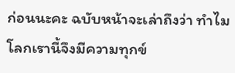ก่อนนะคะ ฉบับหน้าจะเล่าถึงว่า ทำไมโลกเรานี้จึงมีความทุกข์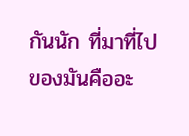กันนัก ที่มาที่ไปของมันคืออะ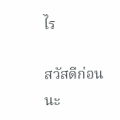ไร

สวัสดีก่อนนะ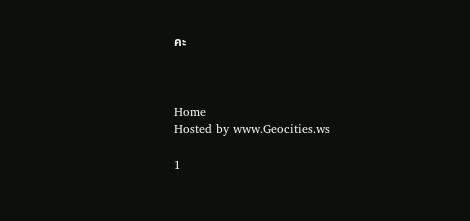คะ



Home
Hosted by www.Geocities.ws

1